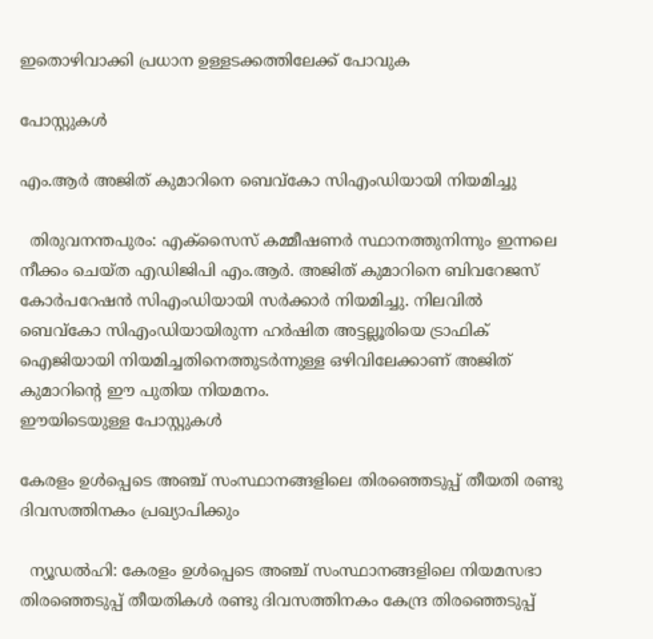ഇതൊഴിവാക്കി പ്രധാന ഉള്ളടക്കത്തിലേക്ക് പോവുക

പോസ്റ്റുകള്‍

എം.ആർ അജിത് കുമാറിനെ ബെവ്കോ സിഎംഡിയായി നിയമിച്ചു

  തിരുവനന്തപുരം: എക്സൈസ് കമ്മീഷണർ സ്ഥാനത്തുനിന്നും ഇന്നലെ നീക്കം ചെയ്ത എഡിജിപി എം.ആർ. അജിത് കുമാറിനെ ബിവറേജസ് കോർപറേഷൻ സിഎംഡിയായി സർക്കാർ നിയമിച്ചു. നിലവിൽ ബെവ്കോ സിഎംഡിയായിരുന്ന ഹർഷിത അട്ടല്ലൂരിയെ ട്രാഫിക് ഐജിയായി നിയമിച്ചതിനെത്തുടർന്നുള്ള ഒഴിവിലേക്കാണ് അജിത് കുമാറിന്റെ ഈ പുതിയ നിയമനം.
ഈയിടെയുള്ള പോസ്റ്റുകൾ

കേരളം ഉള്‍പ്പെടെ അഞ്ച് സംസ്ഥാനങ്ങളിലെ തിരഞ്ഞെടുപ്പ് തീയതി രണ്ടു ദിവസത്തിനകം പ്രഖ്യാപിക്കും

  ന്യൂഡല്‍ഹി: കേരളം ഉള്‍പ്പെടെ അഞ്ച് സംസ്ഥാനങ്ങളിലെ നിയമസഭാ തിരഞ്ഞെടുപ്പ് തീയതികള്‍ രണ്ടു ദിവസത്തിനകം കേന്ദ്ര തിരഞ്ഞെടുപ്പ്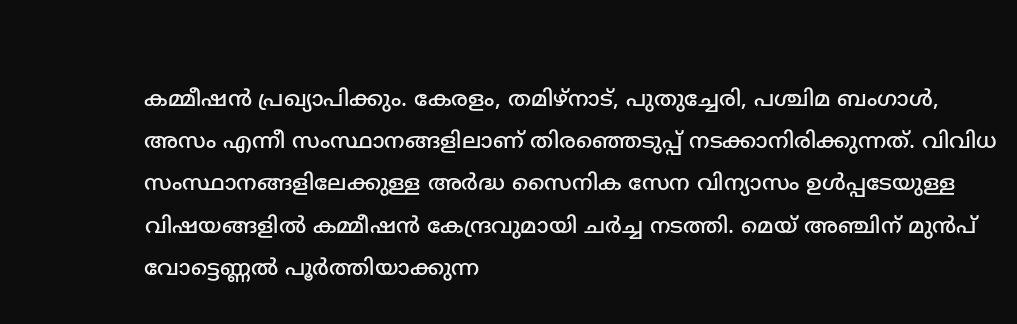കമ്മീഷന്‍ പ്രഖ്യാപിക്കും. കേരളം, തമിഴ്‌നാട്, പുതുച്ചേരി, പശ്ചിമ ബംഗാള്‍, അസം എന്നീ സംസ്ഥാനങ്ങളിലാണ് തിരഞ്ഞെടുപ്പ് നടക്കാനിരിക്കുന്നത്. വിവിധ സംസ്ഥാനങ്ങളിലേക്കുള്ള അര്‍ദ്ധ സൈനിക സേന വിന്യാസം ഉള്‍പ്പടേയുള്ള വിഷയങ്ങളില്‍ കമ്മീഷന്‍ കേന്ദ്രവുമായി ചര്‍ച്ച നടത്തി. മെയ് അഞ്ചിന് മുന്‍പ് വോട്ടെണ്ണല്‍ പൂര്‍ത്തിയാക്കുന്ന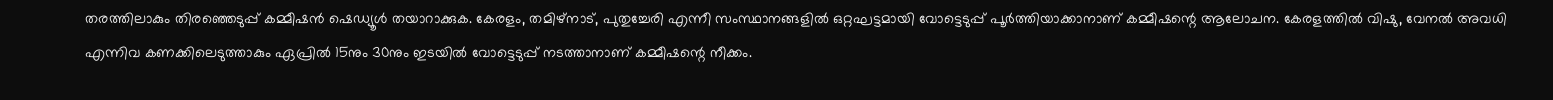തരത്തിലാകും തിരഞ്ഞെടുപ്പ് കമ്മീഷന്‍ ഷെഡ്യൂള്‍ തയാറാക്കുക. കേരളം, തമിഴ്‌നാട്, പുതുച്ചേരി എന്നീ സംസ്ഥാനങ്ങളില്‍ ഒറ്റഘട്ടമായി വോട്ടെടുപ്പ് പൂര്‍ത്തിയാക്കാനാണ് കമ്മീഷന്റെ ആലോചന. കേരളത്തില്‍ വിഷു, വേനല്‍ അവധി എന്നിവ കണക്കിലെടുത്താകും ഏപ്രില്‍ 15നും 30നും ഇടയില്‍ വോട്ടെടുപ്പ് നടത്താനാണ് കമ്മീഷന്റെ നീക്കം.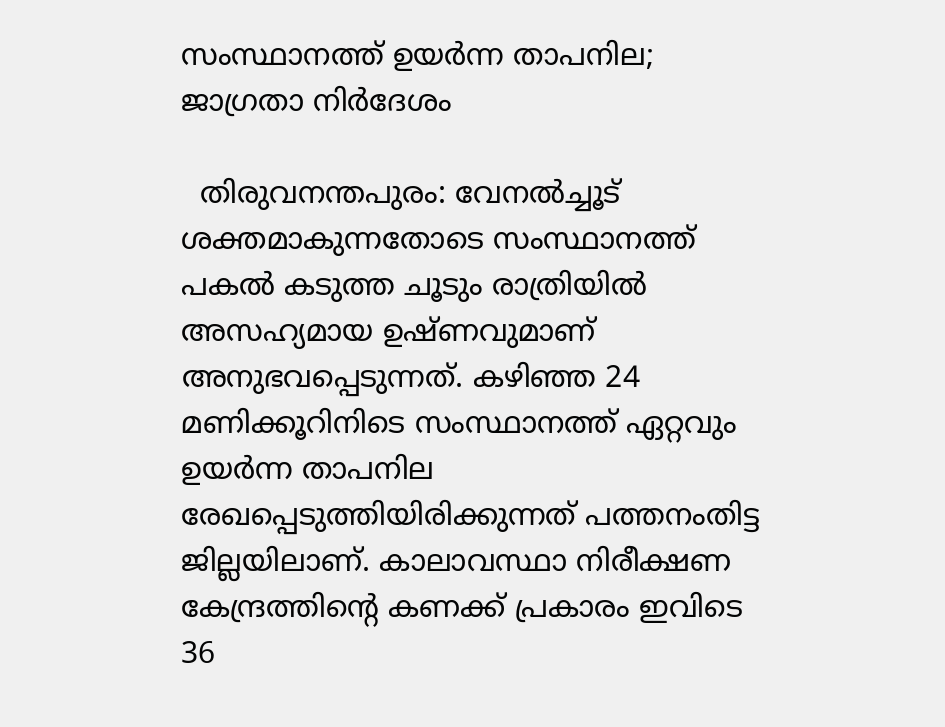സംസ്ഥാനത്ത് ഉയര്‍ന്ന താപനില; ജാഗ്രതാ നിര്‍ദേശം

  തിരുവനന്തപുരം: വേനല്‍ച്ചൂട് ശക്തമാകുന്നതോടെ സംസ്ഥാനത്ത് പകല്‍ കടുത്ത ചൂടും രാത്രിയില്‍ അസഹ്യമായ ഉഷ്ണവുമാണ് അനുഭവപ്പെടുന്നത്. കഴിഞ്ഞ 24 മണിക്കൂറിനിടെ സംസ്ഥാനത്ത് ഏറ്റവും ഉയര്‍ന്ന താപനില രേഖപ്പെടുത്തിയിരിക്കുന്നത് പത്തനംതിട്ട ജില്ലയിലാണ്. കാലാവസ്ഥാ നിരീക്ഷണ കേന്ദ്രത്തിന്റെ കണക്ക് പ്രകാരം ഇവിടെ 36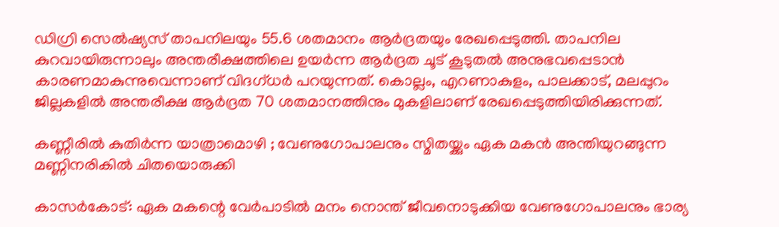ഡിഗ്രി സെല്‍ഷ്യസ് താപനിലയും 55.6 ശതമാനം ആര്‍ദ്രതയും രേഖപ്പെടുത്തി. താപനില കുറവായിരുന്നാലും അന്തരീക്ഷത്തിലെ ഉയര്‍ന്ന ആര്‍ദ്രത ചൂട് കൂടുതല്‍ അനുഭവപ്പെടാന്‍ കാരണമാകുന്നുവെന്നാണ് വിദഗ്ധര്‍ പറയുന്നത്. കൊല്ലം, എറണാകുളം, പാലക്കാട്, മലപ്പുറം ജില്ലകളില്‍ അന്തരീക്ഷ ആര്‍ദ്രത 70 ശതമാനത്തിനും മുകളിലാണ് രേഖപ്പെടുത്തിയിരിക്കുന്നത്.

കണ്ണീരിൽ കുതിർന്ന യാത്രാമൊഴി ; വേണുഗോപാലനും സ്മിതയ്ക്കും ഏക മകൻ അന്തിയുറങ്ങുന്ന മണ്ണിനരികിൽ ചിതയൊരുക്കി

കാസര്‍കോട്: ഏക മകന്റെ വേർപാടിൽ മനം നൊന്ത് ജീവനൊടുക്കിയ വേണുഗോപാലനും ഭാര്യ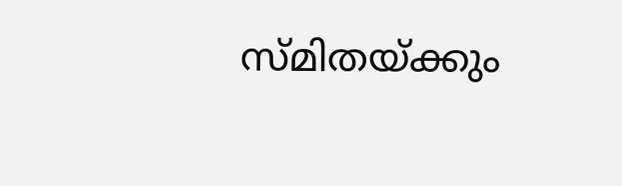സ്മിതയ്ക്കും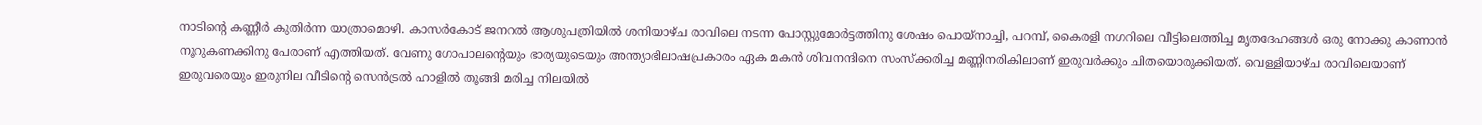നാടിന്റെ കണ്ണീര്‍ കുതിർന്ന യാത്രാമൊഴി. കാസര്‍കോട് ജനറല്‍ ആശുപത്രിയില്‍ ശനിയാഴ്ച രാവിലെ നടന്ന പോസ്റ്റുമോര്‍ട്ടത്തിനു ശേഷം പൊയ്‌നാച്ചി, പറമ്പ്, കൈരളി നഗറിലെ വീട്ടിലെത്തിച്ച മൃതദേഹങ്ങള്‍ ഒരു നോക്കു കാണാന്‍ നൂറുകണക്കിനു പേരാണ് എത്തിയത്. വേണു ഗോപാലന്റെയും ഭാര്യയുടെയും അന്ത്യാഭിലാഷപ്രകാരം ഏക മകന്‍ ശിവനന്ദിനെ സംസ്‌ക്കരിച്ച മണ്ണിനരികിലാണ് ഇരുവര്‍ക്കും ചിതയൊരുക്കിയത്. വെള്ളിയാഴ്ച രാവിലെയാണ് ഇരുവരെയും ഇരുനില വീടിന്റെ സെന്‍ട്രല്‍ ഹാളില്‍ തൂങ്ങി മരിച്ച നിലയില്‍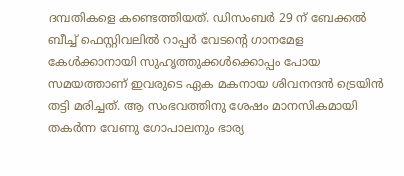ദമ്പതികളെ കണ്ടെത്തിയത്. ഡിസംബർ 29 ന് ബേക്കല്‍ ബീച്ച് ഫെസ്റ്റിവലില്‍ റാപ്പര്‍ വേടന്റെ ഗാനമേള കേള്‍ക്കാനായി സുഹൃത്തുക്കള്‍ക്കൊപ്പം പോയ സമയത്താണ് ഇവരുടെ ഏക മകനായ ശിവനന്ദന്‍ ട്രെയിന്‍ തട്ടി മരിച്ചത്. ആ സംഭവത്തിനു ശേഷം മാനസികമായി തകര്‍ന്ന വേണു ഗോപാലനും ഭാര്യ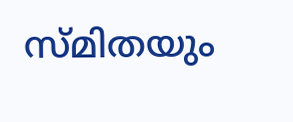സ്മിതയും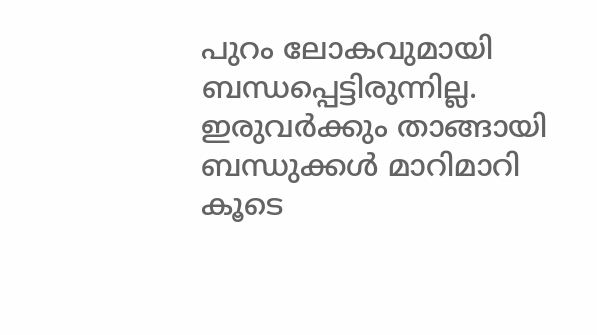പുറം ലോകവുമായി ബന്ധപ്പെട്ടിരുന്നില്ല. ഇരുവര്‍ക്കും താങ്ങായി ബന്ധുക്കള്‍ മാറിമാറി കൂടെ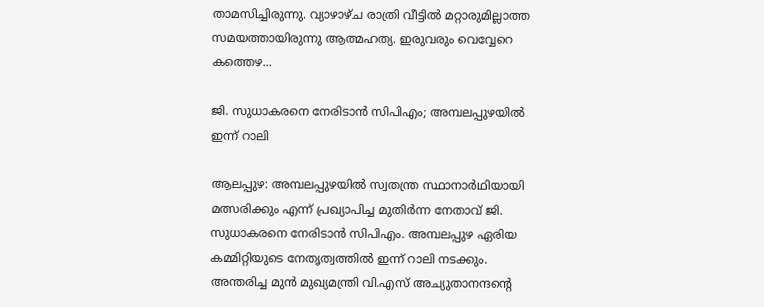താമസിച്ചിരുന്നു. വ്യാഴാഴ്ച രാത്രി വീട്ടില്‍ മറ്റാരുമില്ലാത്ത സമയത്തായിരുന്നു ആത്മഹത്യ. ഇരുവരും വെവ്വേറെ കത്തെഴ...

ജി. സുധാകരനെ നേരിടാന്‍ സിപിഎം; അമ്പലപ്പുഴയില്‍ ഇന്ന് റാലി

ആലപ്പുഴ: അമ്പലപ്പുഴയില്‍ സ്വതന്ത്ര സ്ഥാനാര്‍ഥിയായി മത്സരിക്കും എന്ന് പ്രഖ്യാപിച്ച മുതിര്‍ന്ന നേതാവ് ജി. സുധാകരനെ നേരിടാന്‍ സിപിഎം. അമ്പലപ്പുഴ ഏരിയ കമ്മിറ്റിയുടെ നേതൃത്വത്തില്‍ ഇന്ന് റാലി നടക്കും. അന്തരിച്ച മുന്‍ മുഖ്യമന്ത്രി വി.എസ് അച്യുതാനന്ദന്റെ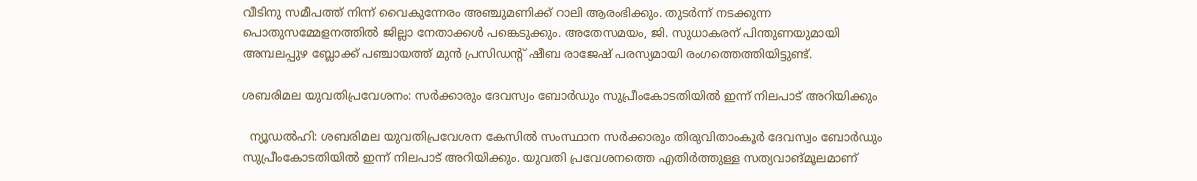വീടിനു സമീപത്ത് നിന്ന് വൈകുന്നേരം അഞ്ചുമണിക്ക് റാലി ആരംഭിക്കും. തുടര്‍ന്ന് നടക്കുന്ന പൊതുസമ്മേളനത്തില്‍ ജില്ലാ നേതാക്കള്‍ പങ്കെടുക്കും. അതേസമയം, ജി. സുധാകരന് പിന്തുണയുമായി അമ്പലപ്പുഴ ബ്ലോക്ക് പഞ്ചായത്ത് മുന്‍ പ്രസിഡന്റ് ഷീബ രാജേഷ് പരസ്യമായി രംഗത്തെത്തിയിട്ടുണ്ട്.

ശബരിമല യുവതിപ്രവേശനം: സര്‍ക്കാരും ദേവസ്വം ബോര്‍ഡും സുപ്രീംകോടതിയില്‍ ഇന്ന് നിലപാട് അറിയിക്കും

  ന്യൂഡല്‍ഹി: ശബരിമല യുവതിപ്രവേശന കേസില്‍ സംസ്ഥാന സര്‍ക്കാരും തിരുവിതാംകൂര്‍ ദേവസ്വം ബോര്‍ഡും സുപ്രീംകോടതിയില്‍ ഇന്ന് നിലപാട് അറിയിക്കും. യുവതി പ്രവേശനത്തെ എതിര്‍ത്തുള്ള സത്യവാങ്മൂലമാണ്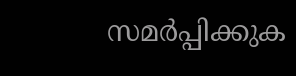സമര്‍പ്പിക്കുക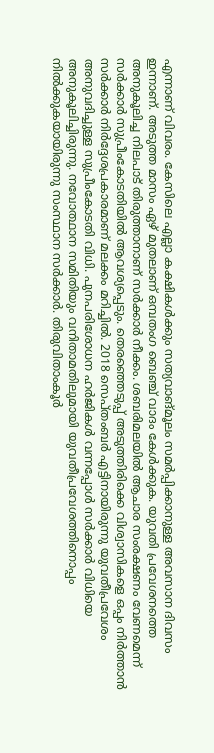എന്നാണ് വിവരം. കേസിലെ എല്ലാ കക്ഷികള്‍ക്കും സത്യവാങ്മൂലം സമര്‍പ്പിക്കാനുള്ള അവസാന ദിവസം ഇന്നാണ്. അടുത്ത മാസം ഏഴ് മുതലാണ് ഒമ്പതംഗ ബെഞ്ച് വാദം കേള്‍ക്കുക. യുവതി പ്രവേശനത്തെ അനുകൂലിച്ച നിലപാട് തിരുത്താനാണ് സര്‍ക്കാര്‍ നീക്കം. ശബരിമലയില്‍ ആചാര സംരക്ഷണം വേണമെന്ന് സര്‍ക്കാര്‍ സുപ്രീംകോടതിയില്‍ ആവശ്യപ്പെടും. തെരഞ്ഞെടുപ്പ് അടുത്തിരിക്കെ വിശ്വാസികളെ ഒപ്പം നിര്‍ത്താന്‍ സര്‍ക്കാര്‍ നിര്‍ദ്ദേശപ്രകാരമാണ് മലക്കം മറിച്ചില്‍. 2018 സെപ്തംബര്‍ എട്ടിനായിരുന്നു യുവതീപ്രവേശം അനുവദിച്ചുള്ള സുപ്രീംകോടതി വിധി. പുനപരിശോധന ഹര്‍ജികള്‍ വന്നപ്പോള്‍ സര്‍ക്കാര്‍ വിധിയെ അനുകൂലിച്ചിരുന്നു. നവോത്ഥാന സമിതിയും വനിതാമതിലുമായി യുവതീപ്രവേശത്തിനൊപ്പം നില്‍ക്കുകയായിരുന്നു സംസ്ഥാന സര്‍ക്കാര്‍. തിരുവിതാംകൂര്‍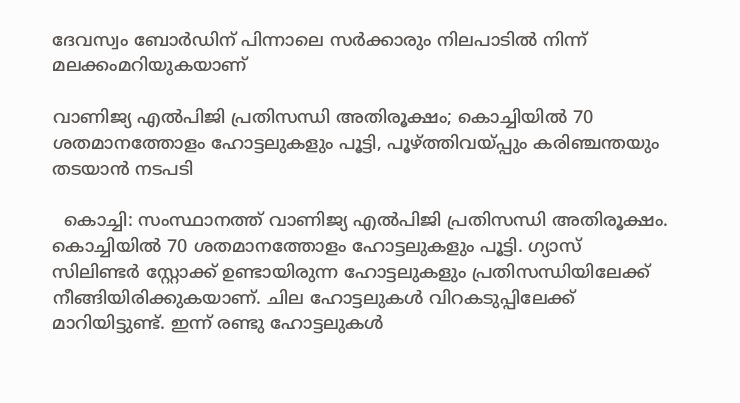ദേവസ്വം ബോര്‍ഡിന് പിന്നാലെ സര്‍ക്കാരും നിലപാടില്‍ നിന്ന് മലക്കംമറിയുകയാണ്

വാണിജ്യ എൽപിജി പ്രതിസന്ധി അതിരൂക്ഷം; കൊച്ചിയിൽ 70 ശതമാനത്തോളം ഹോട്ടലുകളും പൂട്ടി, പൂഴ്ത്തിവയ്പ്പും കരിഞ്ചന്തയും തടയാൻ നടപടി

  കൊച്ചി: സംസ്ഥാനത്ത് വാണിജ്യ എൽപിജി പ്രതിസന്ധി അതിരൂക്ഷം. കൊച്ചിയിൽ 70 ശതമാനത്തോളം ഹോട്ടലുകളും പൂട്ടി. ഗ്യാസ് സിലിണ്ടർ സ്റ്റോക്ക് ഉണ്ടായിരുന്ന ഹോട്ടലുകളും പ്രതിസന്ധിയിലേക്ക് നീങ്ങിയിരിക്കുകയാണ്. ചില ഹോട്ടലുകൾ വിറകടുപ്പിലേക്ക് മാറിയിട്ടുണ്ട്. ഇന്ന് രണ്ടു ഹോട്ടലുകൾ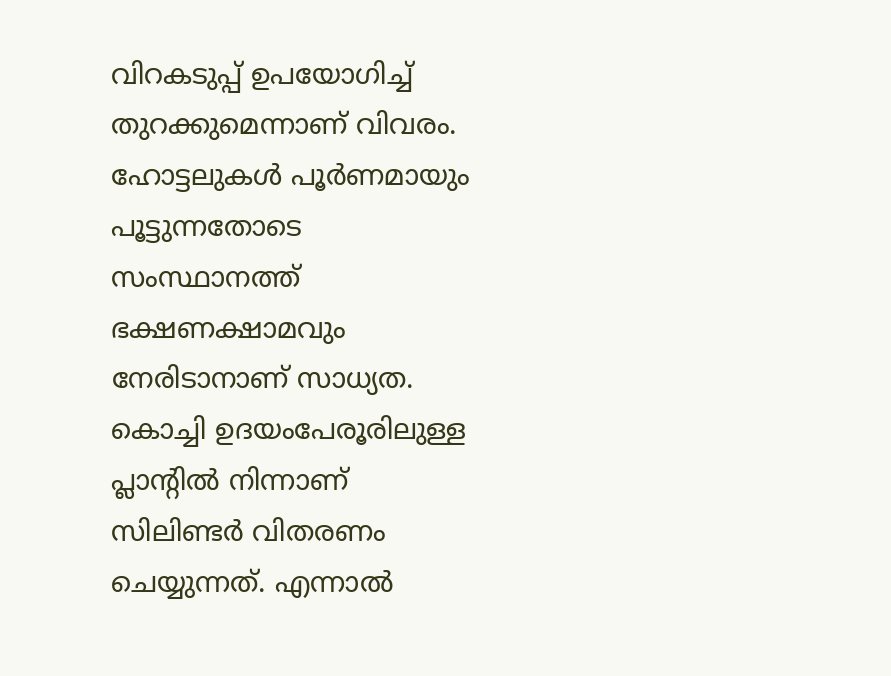വിറകടുപ്പ് ഉപയോഗിച്ച് തുറക്കുമെന്നാണ് വിവരം. ഹോട്ടലുകൾ പൂർണമായും പൂട്ടുന്നതോടെ സംസ്ഥാനത്ത് ഭക്ഷണക്ഷാമവും നേരിടാനാണ് സാധ്യത.  കൊച്ചി ഉദയംപേരൂരിലുള്ള പ്ലാൻ്റിൽ നിന്നാണ് സിലിണ്ടർ വിതരണം ചെയ്യുന്നത്. എന്നാൽ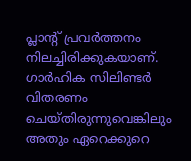പ്ലാൻ്റ് പ്രവർത്തനം നിലച്ചിരിക്കുകയാണ്. ഗാർഹിക സിലിണ്ടർ വിതരണം ചെയ്തിരുന്നുവെങ്കിലും അതും ഏറെക്കുറെ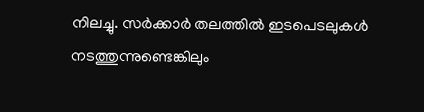നിലച്ചു. സർക്കാർ തലത്തിൽ ഇടപെടലുകൾ നടത്തുന്നുണ്ടെങ്കിലും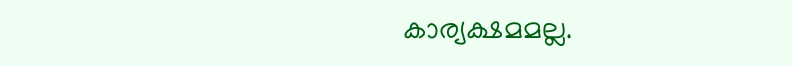കാര്യക്ഷമമല്ല.